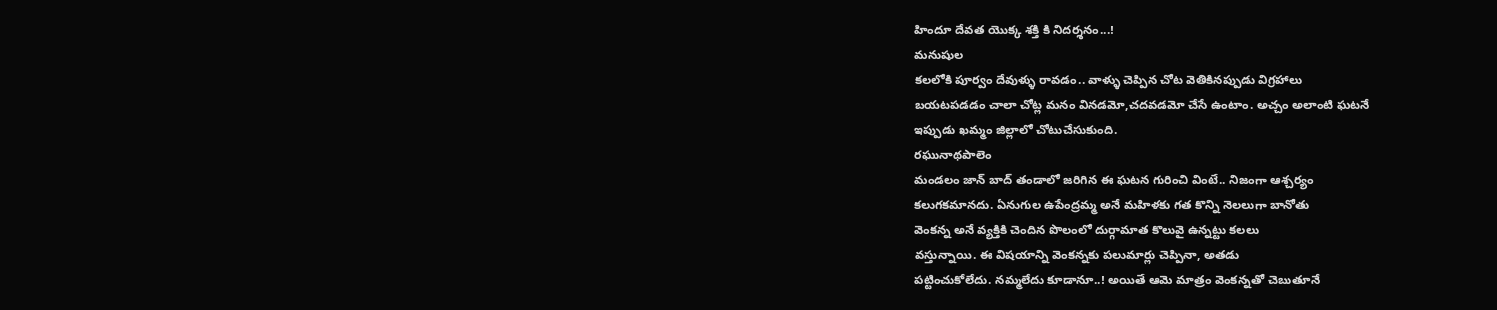హిందూ దేవత యొక్క శక్తి కి నిదర్శనం...!
మనుషుల
కలలోకి పూర్వం దేవుళ్ళు రావడం.. వాళ్ళు చెప్పిన చోట వెతికినప్పుడు విగ్రహాలు
బయటపడడం చాలా చోట్ల మనం వినడమో,చదవడమో చేసే ఉంటాం. అచ్చం అలాంటి ఘటనే
ఇప్పుడు ఖమ్మం జిల్లాలో చోటుచేసుకుంది.
రఘునాథపాలెం
మండలం జాన్ బాద్ తండాలో జరిగిన ఈ ఘటన గురించి వింటే.. నిజంగా ఆశ్చర్యం
కలుగకమానదు. ఏనుగుల ఉపేంద్రమ్మ అనే మహిళకు గత కొన్ని నెలలుగా బానోతు
వెంకన్న అనే వ్యక్తికి చెందిన పొలంలో దుర్గామాత కొలువై ఉన్నట్టు కలలు
వస్తున్నాయి. ఈ విషయాన్ని వెంకన్నకు పలుమార్లు చెప్పినా, అతడు
పట్టించుకోలేదు. నమ్మలేదు కూడానూ..! అయితే ఆమె మాత్రం వెంకన్నతో చెబుతూనే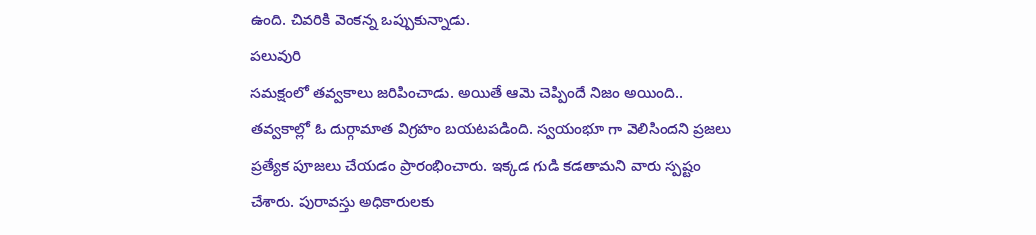ఉంది. చివరికి వెంకన్న ఒప్పుకున్నాడు.
పలువురి
సమక్షంలో తవ్వకాలు జరిపించాడు. అయితే ఆమె చెప్పిందే నిజం అయింది..
తవ్వకాల్లో ఓ దుర్గామాత విగ్రహం బయటపడింది. స్వయంభూ గా వెలిసిందని ప్రజలు
ప్రత్యేక పూజలు చేయడం ప్రారంభించారు. ఇక్కడ గుడి కడతామని వారు స్పష్టం
చేశారు. పురావస్తు అధికారులకు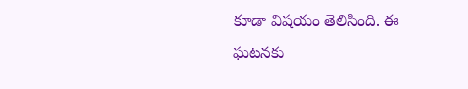కూడా విషయం తెలిసింది. ఈ ఘటనకు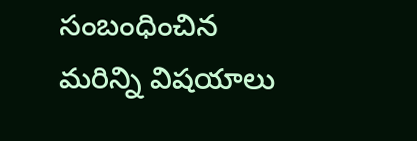సంబంధించిన
మరిన్ని విషయాలు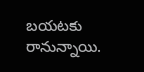బయటకు రానున్నాయి.